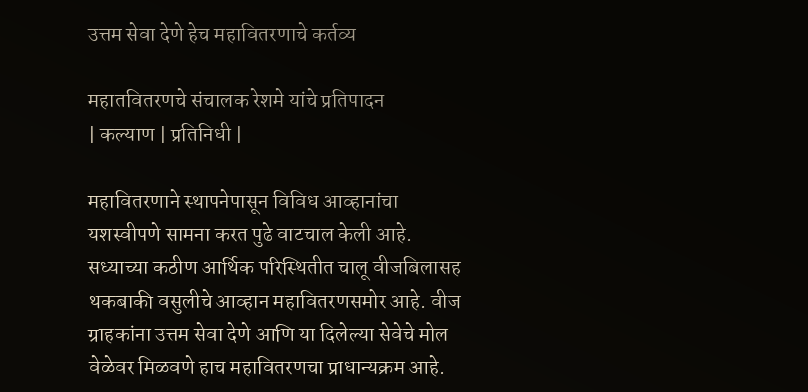उत्तम सेवा देणे हेच महावितरणाचे कर्तव्य

महातवितरणचे संचालक रेशमे यांचे प्रतिपादन
| कल्याण | प्रतिनिधी |

महावितरणाने स्थापनेपासून विविध आव्हानांचा यशस्वीपणे सामना करत पुढे वाटचाल केली आहे. सध्याच्या कठीण आर्थिक परिस्थितीत चालू वीजबिलासह थकबाकी वसुलीचे आव्हान महावितरणसमोर आहे. वीज ग्राहकांना उत्तम सेवा देणे आणि या दिलेल्या सेवेचे मोल वेळेवर मिळवणे हाच महावितरणचा प्राधान्यक्रम आहे.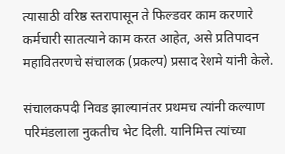त्यासाठी वरिष्ठ स्तरापासून ते फिल्डवर काम करणारे कर्मचारी सातत्याने काम करत आहेत, असे प्रतिपादन महावितरणचे संचालक (प्रकल्प) प्रसाद रेशमे यांनी केले.

संचालकपदी निवड झाल्यानंतर प्रथमच त्यांनी कल्याण परिमंडलाला नुकतीच भेट दिली. यानिमित्त त्यांच्या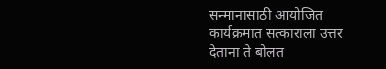सन्मानासाठी आयोजित कार्यक्रमात सत्काराला उत्तर देताना ते बोलत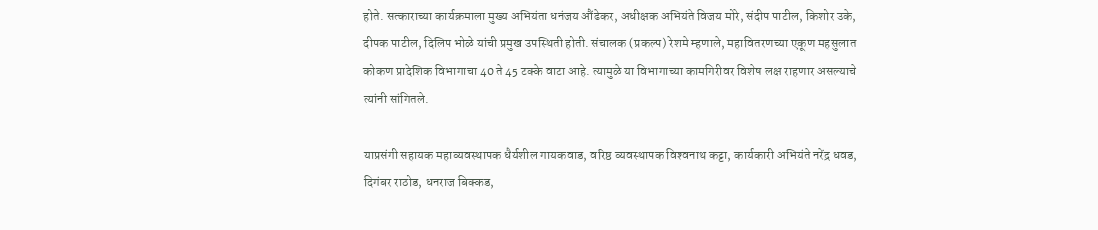होते. सत्काराच्या कार्यक्रमाला मुख्य अभियंता धनंजय औंढेकर, अधीक्षक अभियंते विजय मोरे, संदीप पाटील, किशोर उके, दीपक पाटील, दिलिप भोळे यांची प्रमुख उपस्थिती होती. संचालक (प्रकल्प) रेशमे म्हणाले, महावितरणच्या एकूण महसुलात कोकण प्रादेशिक विभागाचा 40 ते 45 टक्के वाटा आहे. त्यामुळे या विभागाच्या कामगिरीवर विशेष लक्ष राहणार असल्याचे त्यांनी सांगितले.

याप्रसंगी सहायक महाव्यवस्थापक धैर्यशील गायकवाड, वरिष्ठ व्यवस्थापक विश्‍वनाथ कट्टा, कार्यकारी अभियंते नरेंद्र धवड, दिगंबर राठोड, धनराज बिक्कड,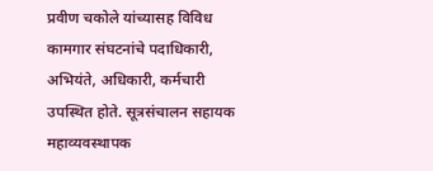प्रवीण चकोले यांच्यासह विविध कामगार संघटनांचे पदाधिकारी, अभियंते, अधिकारी, कर्मचारी उपस्थित होते. सूत्रसंचालन सहायक महाव्यवस्थापक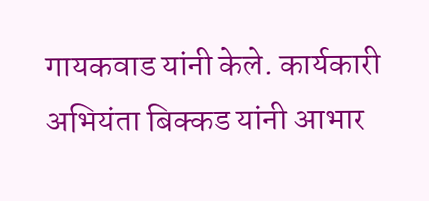गायकवाड यांनी केले. कार्यकारी अभियंता बिक्कड यांनी आभार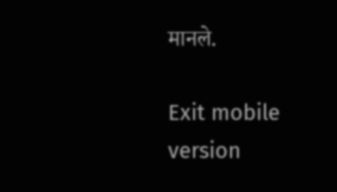मानले.

Exit mobile version